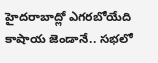హైదరాబాద్లో ఎగరబోయేది కాషాయ జెండానే.. సభలో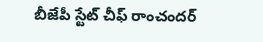బీజేపీ స్టేట్ చీఫ్ రాంచందర్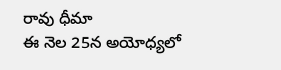రావు ధీమా
ఈ నెల 25న అయోధ్యలో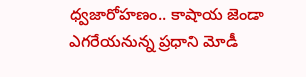ధ్వజారోహణం.. కాషాయ జెండా ఎగరేయనున్న ప్రధాని మోడీ